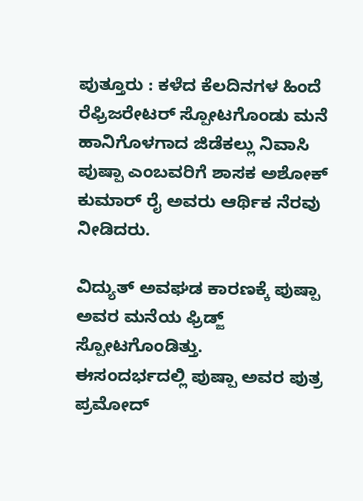ಪುತ್ತೂರು : ಕಳೆದ ಕೆಲದಿನಗಳ ಹಿಂದೆ ರೆಫ್ರಿಜರೇಟರ್ ಸ್ಪೋಟಗೊಂಡು ಮನೆ ಹಾನಿಗೊಳಗಾದ ಜಿಡೆಕಲ್ಲು ನಿವಾಸಿ ಪುಷ್ಪಾ ಎಂಬವರಿಗೆ ಶಾಸಕ ಅಶೋಕ್ ಕುಮಾರ್ ರೈ ಅವರು ಆರ್ಥಿಕ ನೆರವು ನೀಡಿದರು.

ವಿದ್ಯುತ್ ಅವಘಡ ಕಾರಣಕ್ಕೆ ಪುಷ್ಪಾ ಅವರ ಮನೆಯ ಫ್ರಿಡ್ಜ್ ಸ್ಪೋಟಗೊಂಡಿತ್ತು.
ಈಸಂದರ್ಭದಲ್ಲಿ ಪುಷ್ಪಾ ಅವರ ಪುತ್ರ ಪ್ರಮೋದ್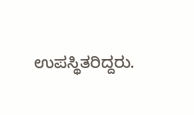ಉಪಸ್ಥಿತರಿದ್ದರು.